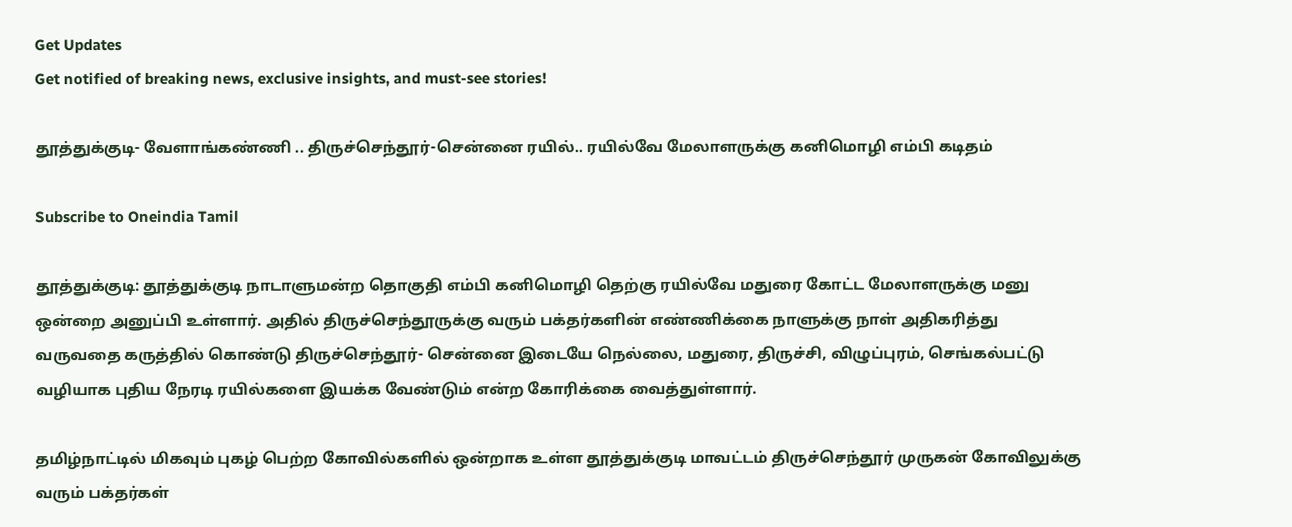Get Updates
Get notified of breaking news, exclusive insights, and must-see stories!

தூத்துக்குடி- வேளாங்கண்ணி .. திருச்செந்தூர்-சென்னை ரயில்.. ரயில்வே மேலாளருக்கு கனிமொழி எம்பி கடிதம்

Subscribe to Oneindia Tamil

தூத்துக்குடி: தூத்துக்குடி நாடாளுமன்ற தொகுதி எம்பி கனிமொழி தெற்கு ரயில்வே மதுரை கோட்ட மேலாளருக்கு மனு ஒன்றை அனுப்பி உள்ளார். அதில் திருச்செந்தூருக்கு வரும் பக்தர்களின் எண்ணிக்கை நாளுக்கு நாள் அதிகரித்து வருவதை கருத்தில் கொண்டு திருச்செந்தூர்- சென்னை இடையே நெல்லை, மதுரை, திருச்சி, விழுப்புரம், செங்கல்பட்டு வழியாக புதிய நேரடி ரயில்களை இயக்க வேண்டும் என்ற கோரிக்கை வைத்துள்ளார்.

தமிழ்நாட்டில் மிகவும் புகழ் பெற்ற கோவில்களில் ஒன்றாக உள்ள தூத்துக்குடி மாவட்டம் திருச்செந்தூர் முருகன் கோவிலுக்கு வரும் பக்தர்கள்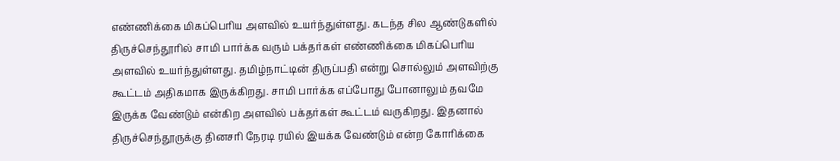எண்ணிக்கை மிகப்பெரிய அளவில் உயர்ந்துள்ளது. கடந்த சில ஆண்டுகளில் திருச்செந்தூரில் சாமி பார்க்க வரும் பக்தர்கள் எண்ணிக்கை மிகப்பெரிய அளவில் உயர்ந்துள்ளது. தமிழ்நாட்டின் திருப்பதி என்று சொல்லும் அளவிற்கு கூட்டம் அதிகமாக இருக்கிறது. சாமி பார்க்க எப்போது போனாலும் தவமே இருக்க வேண்டும் என்கிற அளவில் பக்தர்கள் கூட்டம் வருகிறது. இதனால் திருச்செந்தூருக்கு தினசரி நேரடி ரயில் இயக்க வேண்டும் என்ற கோரிக்கை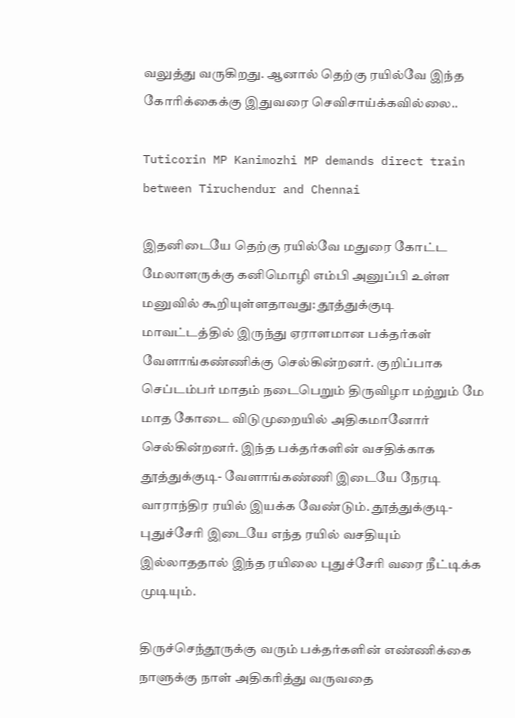வலுத்து வருகிறது. ஆனால் தெற்கு ரயில்வே இந்த கோரிக்கைக்கு இதுவரை செவிசாய்க்கவில்லை..

Tuticorin MP Kanimozhi MP demands direct train between Tiruchendur and Chennai

இதனிடையே தெற்கு ரயில்வே மதுரை கோட்ட மேலாளருக்கு கனிமொழி எம்பி அனுப்பி உள்ள மனுவில் கூறியுள்ளதாவது: தூத்துக்குடி மாவட்டத்தில் இருந்து ஏராளமான பக்தர்கள் வேளாங்கண்ணிக்கு செல்கின்றனர். குறிப்பாக செப்டம்பர் மாதம் நடைபெறும் திருவிழா மற்றும் மே மாத கோடை விடுமுறையில் அதிகமானோர் செல்கின்றனர். இந்த பக்தர்களின் வசதிக்காக தூத்துக்குடி- வேளாங்கண்ணி இடையே நேரடி வாராந்திர ரயில் இயக்க வேண்டும். தூத்துக்குடி- புதுச்சேரி இடையே எந்த ரயில் வசதியும் இல்லாததால் இந்த ரயிலை புதுச்சேரி வரை நீட்டிக்க முடியும்.

திருச்செந்தூருக்கு வரும் பக்தர்களின் எண்ணிக்கை நாளுக்கு நாள் அதிகரித்து வருவதை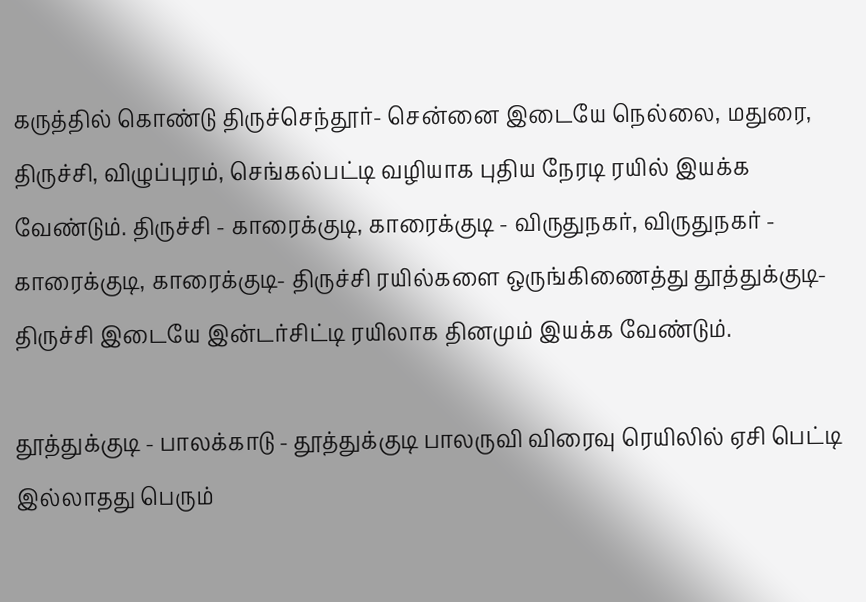கருத்தில் கொண்டு திருச்செந்தூர்- சென்னை இடையே நெல்லை, மதுரை, திருச்சி, விழுப்புரம், செங்கல்பட்டி வழியாக புதிய நேரடி ரயில் இயக்க வேண்டும். திருச்சி - காரைக்குடி, காரைக்குடி - விருதுநகர், விருதுநகர் - காரைக்குடி, காரைக்குடி- திருச்சி ரயில்களை ஒருங்கிணைத்து தூத்துக்குடி- திருச்சி இடையே இன்டர்சிட்டி ரயிலாக தினமும் இயக்க வேண்டும்.

தூத்துக்குடி - பாலக்காடு - தூத்துக்குடி பாலருவி விரைவு ரெயிலில் ஏசி பெட்டி இல்லாதது பெரும்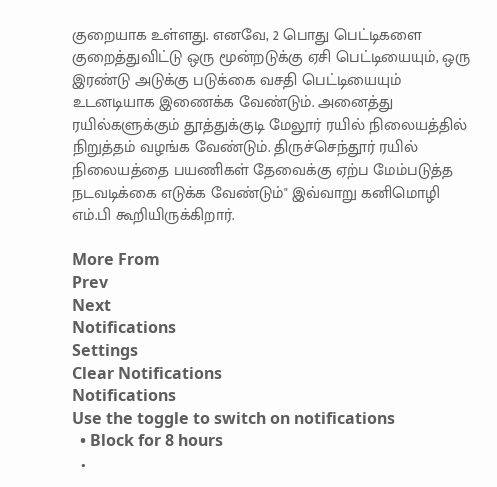குறையாக உள்ளது. எனவே, 2 பொது பெட்டிகளை குறைத்துவிட்டு ஒரு மூன்றடுக்கு ஏசி பெட்டியையும், ஒரு இரண்டு அடுக்கு படுக்கை வசதி பெட்டியையும் உடனடியாக இணைக்க வேண்டும். அனைத்து ரயில்களுக்கும் தூத்துக்குடி மேலூர் ரயில் நிலையத்தில் நிறுத்தம் வழங்க வேண்டும். திருச்செந்தூர் ரயில் நிலையத்தை பயணிகள் தேவைக்கு ஏற்ப மேம்படுத்த நடவடிக்கை எடுக்க வேண்டும்" இவ்வாறு கனிமொழி எம்.பி கூறியிருக்கிறார்.

More From
Prev
Next
Notifications
Settings
Clear Notifications
Notifications
Use the toggle to switch on notifications
  • Block for 8 hours
  •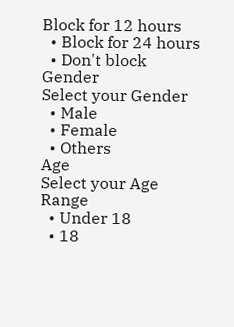Block for 12 hours
  • Block for 24 hours
  • Don't block
Gender
Select your Gender
  • Male
  • Female
  • Others
Age
Select your Age Range
  • Under 18
  • 18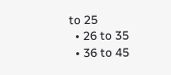to 25
  • 26 to 35
  • 36 to 45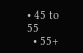• 45 to 55
  • 55+